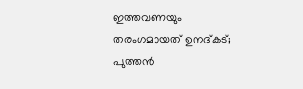ഇത്തവണയും തരംഗമായത് ഉനദ്കട്; പുത്തൻ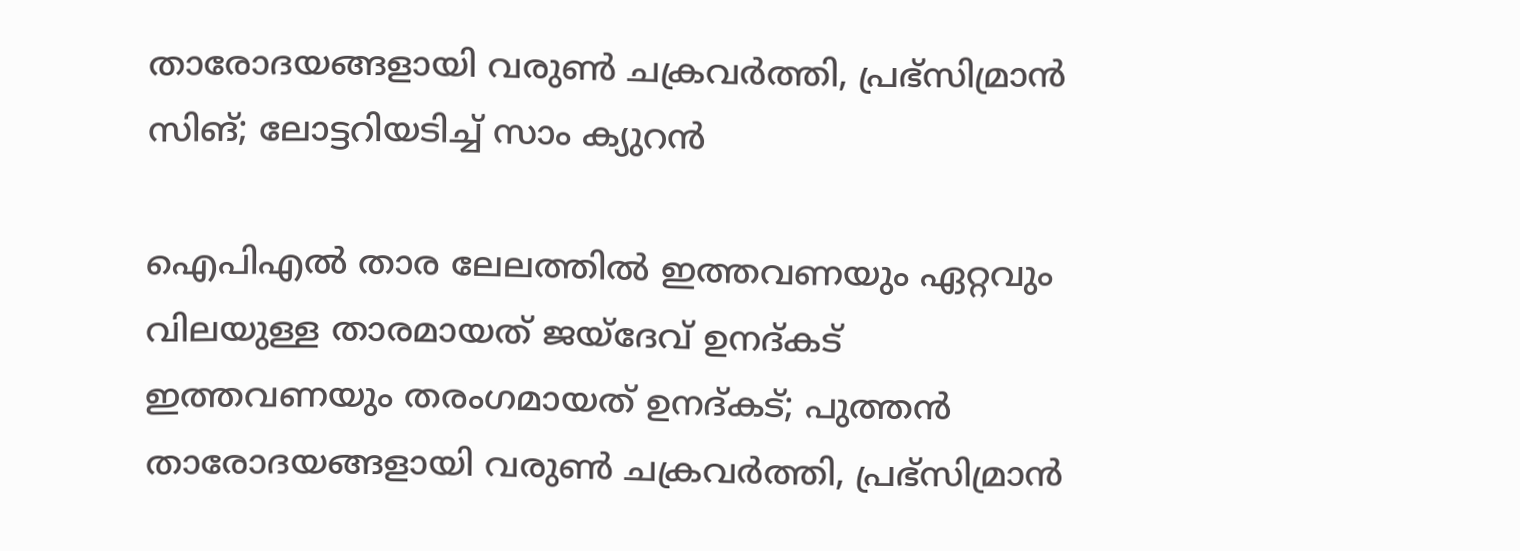താരോദയങ്ങളായി വരുൺ ചക്രവർത്തി, പ്രഭ്സിമ്രാൻ സിങ്; ലോട്ടറിയടിച്ച് സാം ക്യുറൻ

ഐപിഎൽ താര ലേലത്തിൽ ഇത്തവണയും ഏറ്റവും വിലയുള്ള താരമായത് ജയ്ദേവ് ഉനദ്കട്
ഇത്തവണയും തരംഗമായത് ഉനദ്കട്; പുത്തൻ താരോദയങ്ങളായി വരുൺ ചക്രവർത്തി, പ്രഭ്സിമ്രാൻ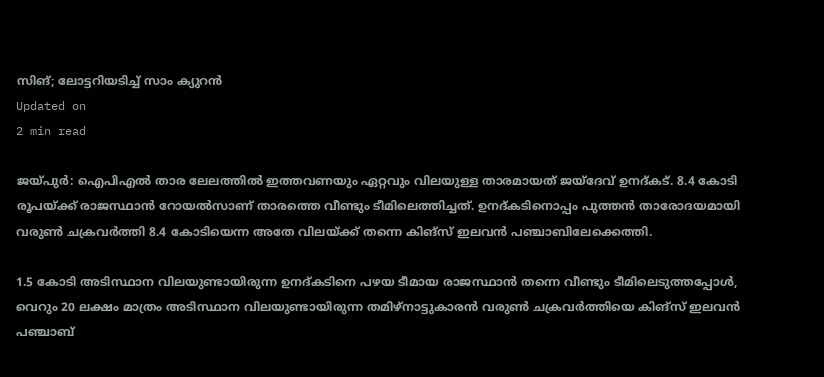സിങ്; ലോട്ടറിയടിച്ച് സാം ക്യുറൻ
Updated on
2 min read

ജയ്പുർ: ഐപിഎൽ താര ലേലത്തിൽ ഇത്തവണയും ഏറ്റവും വിലയുള്ള താരമായത് ജയ്ദേവ് ഉനദ്കട്. 8.4 കോടി രൂപയ്ക്ക് രാജസ്ഥാൻ റോയൽസാണ് താരത്തെ വീണ്ടും ടീമിലെത്തിച്ചത്. ഉനദ്കടിനൊപ്പം പുത്തൻ താരോദയമായി വരുൺ ചക്രവർത്തി 8.4 കോടിയെന്ന അതേ വിലയ്ക്ക് തന്നെ കിങ്സ് ഇലവൻ പഞ്ചാബിലേക്കെത്തി.

1.5 കോടി അടിസ്ഥാന വിലയുണ്ടായിരുന്ന ഉനദ്കടിനെ പഴയ ടീമായ രാജസ്ഥാൻ തന്നെ വീണ്ടും ടീമിലെടുത്തപ്പോൾ, വെറും 20 ലക്ഷം മാത്രം അടിസ്ഥാന വിലയുണ്ടായിരുന്ന തമിഴ്നാട്ടുകാരൻ വരുൺ ചക്രവർത്തിയെ കിങ്സ് ഇലവൻ പഞ്ചാബ്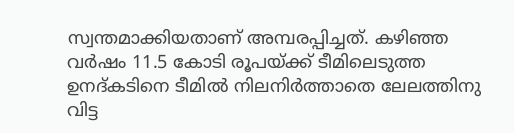സ്വന്തമാക്കിയതാണ് അമ്പരപ്പിച്ചത്. കഴിഞ്ഞ വർഷം 11.5 കോടി രൂപയ്ക്ക് ടീമിലെടുത്ത ഉനദ്കടിനെ ടീമിൽ നിലനിർത്താതെ ലേലത്തിനു വിട്ട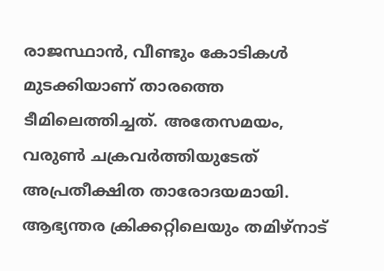രാജസ്ഥാൻ, വീണ്ടും കോടികൾ മുടക്കിയാണ് താരത്തെ ടീമിലെത്തിച്ചത്. അതേസമയം, വരുൺ ചക്രവർത്തിയുടേത് അപ്രതീക്ഷിത താരോദയമായി. ആഭ്യന്തര ക്രിക്കറ്റിലെയും തമിഴ്നാട്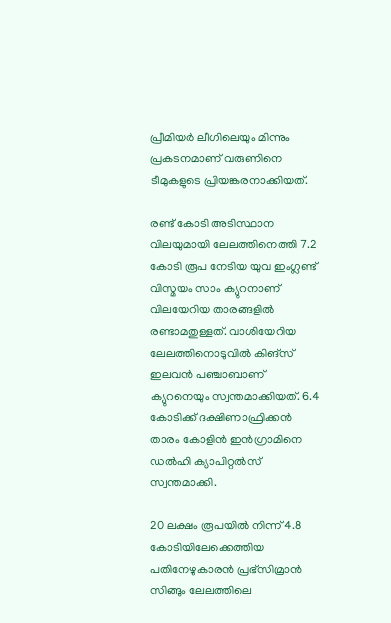പ്രീമിയർ ലീഗിലെയും മിന്നും പ്രകടനമാണ് വരുണിനെ ടീമുകളുടെ പ്രിയങ്കരനാക്കിയത്.

രണ്ട് കോടി അടിസ്ഥാന വിലയുമായി ലേലത്തിനെത്തി 7.2 കോടി രൂപ നേടിയ യുവ ഇംഗ്ലണ്ട് വിസ്മയം സാം ക്യുറനാണ് വിലയേറിയ താരങ്ങളിൽ രണ്ടാമതുള്ളത്. വാശിയേറിയ ലേലത്തിനൊടുവിൽ കിങ്സ് ഇലവൻ പഞ്ചാബാണ് ക്യുറനെയും സ്വന്തമാക്കിയത്. 6.4 കോടിക്ക് ദക്ഷിണാഫ്രിക്കൻ താരം കോളിൻ ഇൻഗ്രാമിനെ ഡൽഹി ക്യാപിറ്റൽസ് സ്വന്തമാക്കി.

20 ലക്ഷം രൂപയിൽ നിന്ന് 4.8 കോടിയിലേക്കെത്തിയ പതിനേഴുകാരൻ പ്രഭ്സിമ്രാൻ സിങ്ങും ലേലത്തിലെ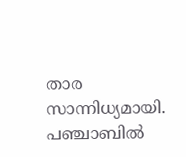താര സാന്നിധ്യമായി. പഞ്ചാബിൽ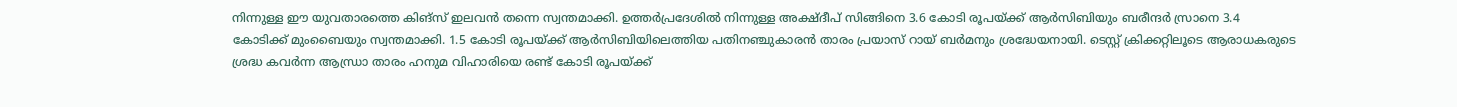നിന്നുള്ള ഈ യുവതാരത്തെ കിങ്സ് ഇലവൻ തന്നെ സ്വന്തമാക്കി. ഉത്തർപ്രദേശിൽ നിന്നുള്ള അക്ഷ്ദീപ് സിങ്ങിനെ 3.6 കോടി രൂപയ്ക്ക് ആർസിബിയും ബരീന്ദർ സ്രാനെ 3.4 കോടിക്ക് മുംബൈയും സ്വന്തമാക്കി. 1.5 കോടി രൂപയ്ക്ക് ആർസിബിയിലെത്തിയ പതിനഞ്ചുകാരൻ താരം പ്രയാസ് റായ് ബർമനും ശ്രദ്ധേയനായി. ടെസ്റ്റ് ക്രിക്കറ്റിലൂടെ ആരാധകരുടെ ശ്രദ്ധ കവർന്ന ആന്ധ്രാ താരം ഹനുമ വിഹാരിയെ രണ്ട് കോടി രൂപയ്ക്ക്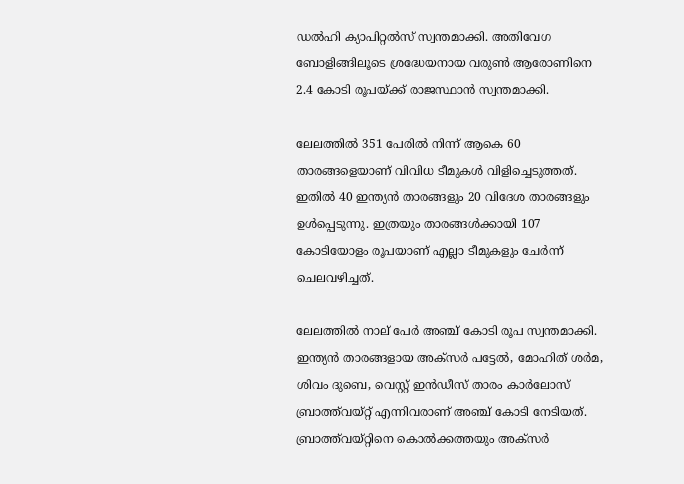ഡൽഹി ക്യാപിറ്റൽസ് സ്വന്തമാക്കി. അതിവേഗ ബോളിങ്ങിലൂടെ ശ്രദ്ധേയനായ വരുൺ ആരോണിനെ 2.4 കോടി രൂപയ്ക്ക് രാജസ്ഥാൻ സ്വന്തമാക്കി.

ലേലത്തിൽ 351 പേരിൽ നിന്ന് ആകെ 60 താരങ്ങളെയാണ് വിവിധ ടീമുകൾ വിളിച്ചെടുത്തത്. ഇതിൽ 40 ഇന്ത്യൻ താരങ്ങളും 20 വിദേശ താരങ്ങളും ഉൾപ്പെടുന്നു. ഇത്രയും താരങ്ങൾക്കായി 107 കോടിയോളം രൂപയാണ് എല്ലാ ടീമുകളും ചേർന്ന് ചെലവഴിച്ചത്.

ലേലത്തിൽ നാല് പേർ അഞ്ച് കോടി രൂപ സ്വന്തമാക്കി. ഇന്ത്യൻ താരങ്ങളായ അക്സർ പട്ടേൽ, മോഹിത് ശർമ, ശിവം ദുബെ, വെസ്റ്റ് ഇൻഡീസ് താരം കാർലോസ് ബ്രാത്ത്‌വയ്റ്റ് എന്നിവരാണ് അഞ്ച് കോടി നേടിയത്. ബ്രാത്ത്‌വയ്റ്റിനെ കൊൽക്കത്തയും അക്സർ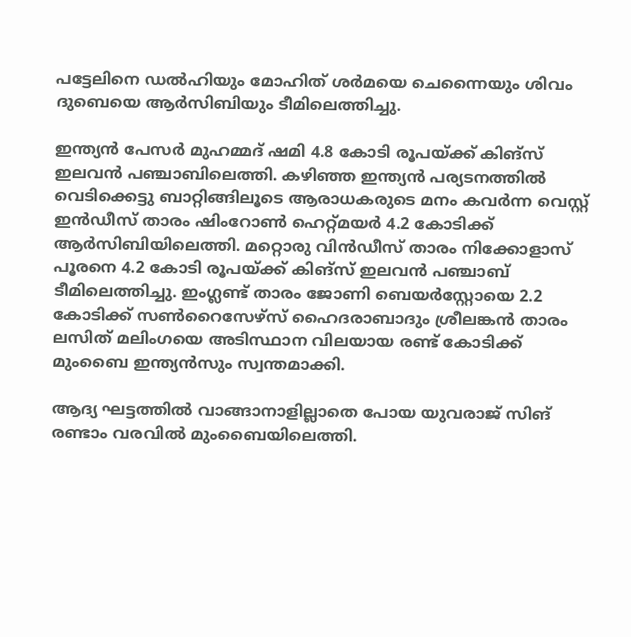പട്ടേലിനെ ഡൽഹിയും മോഹിത് ശർമയെ ചെന്നൈയും ശിവം ദുബെയെ ആർസിബിയും ടീമിലെത്തിച്ചു.

ഇന്ത്യൻ പേസർ മുഹമ്മദ് ഷമി 4.8 കോടി രൂപയ്ക്ക് കിങ്സ് ഇലവൻ പഞ്ചാബിലെത്തി. കഴിഞ്ഞ ഇന്ത്യൻ പര്യടനത്തിൽ വെടിക്കെട്ടു ബാറ്റിങ്ങിലൂടെ ആരാധകരുടെ മനം കവർന്ന വെസ്റ്റ് ഇൻഡീസ് താരം ഷിംറോൺ ഹെറ്റ്മയർ 4.2 കോടിക്ക് ആർസിബിയിലെത്തി. മറ്റൊരു വിൻഡീസ് താരം നിക്കോളാസ് പൂരനെ 4.2 കോടി രൂപയ്ക്ക് കിങ്സ് ഇലവൻ പഞ്ചാബ് ടീമിലെത്തിച്ചു. ഇംഗ്ലണ്ട് താരം ജോണി ബെയർസ്റ്റോയെ 2.2 കോടിക്ക് സൺറൈസേഴ്സ് ഹൈദരാബാദും ശ്രീലങ്കൻ താരം ലസിത് മലിംഗയെ അടിസ്ഥാന വിലയായ രണ്ട് കോടിക്ക് മുംബൈ ഇന്ത്യൻസും സ്വന്തമാക്കി.

ആദ്യ ഘട്ടത്തിൽ വാങ്ങാനാളില്ലാതെ പോയ യുവരാജ് സിങ് രണ്ടാം വരവിൽ മുംബൈയിലെത്തി.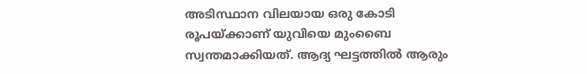അടിസ്ഥാന വിലയായ ഒരു കോടി രൂപയ്ക്കാണ് യുവിയെ മുംബൈ സ്വന്തമാക്കിയത്. ആദ്യ ഘട്ടത്തിൽ ആരും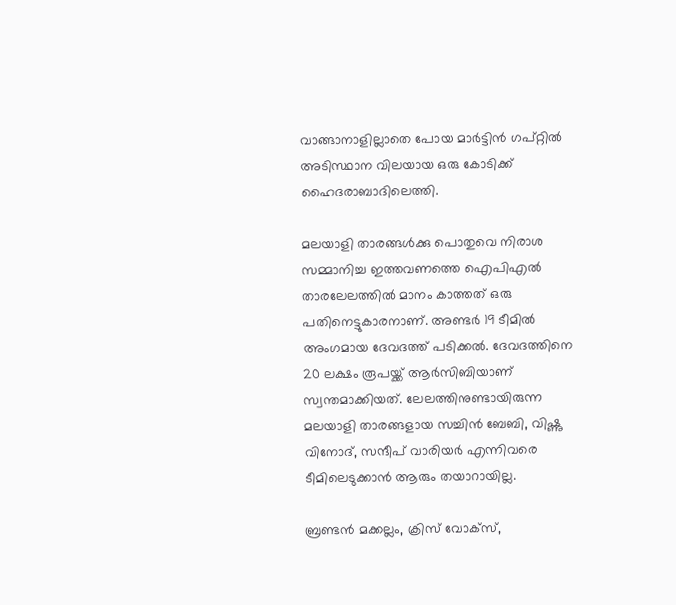വാങ്ങാനാളില്ലാതെ പോയ മാർട്ടിൻ ഗപ്റ്റിൽ അടിസ്ഥാന വിലയായ ഒരു കോടിക്ക് ഹൈദരാബാദിലെത്തി.

മലയാളി താരങ്ങൾക്കു പൊതുവെ നിരാശ സമ്മാനിച്ച ഇത്തവണത്തെ ഐപിഎൽ താരലേലത്തിൽ മാനം കാത്തത് ഒരു പതിനെട്ടുകാരനാണ്. അണ്ടർ 19 ടീമിൽ അംഗമായ ദേവദത്ത് പടിക്കൽ. ദേവദത്തിനെ 20 ലക്ഷം രൂപയ്ക്ക് ആർസിബിയാണ് സ്വന്തമാക്കിയത്. ലേലത്തിനുണ്ടായിരുന്ന മലയാളി താരങ്ങളായ സച്ചിൻ ബേബി, വിഷ്ണു വിനോദ്, സന്ദീപ് വാരിയർ എന്നിവരെ ടീമിലെടുക്കാൻ ആരും തയാറായില്ല.

ബ്രണ്ടൻ മക്കല്ലം, ക്രിസ് വോക്സ്,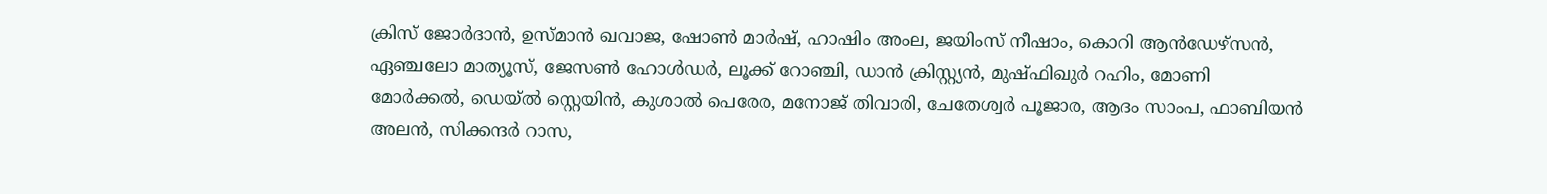ക്രിസ് ജോർദാൻ, ഉസ്മാൻ ഖവാജ, ഷോൺ മാർഷ്, ഹാഷിം അംല, ജയിംസ് നീഷാം, കൊറി ആൻഡേഴ്സൻ, ഏഞ്ചലോ മാത്യൂസ്, ജേസൺ ഹോൾഡർ, ലൂക്ക് റോഞ്ചി, ഡാൻ ക്രിസ്റ്റ്യൻ, മുഷ്ഫിഖുർ റഹിം, മോണി മോർക്കൽ, ഡെയ്‌ൽ സ്റ്റെയിൻ, കുശാൽ പെരേര, മനോജ് തിവാരി, ചേതേശ്വർ പൂജാര, ആദം സാംപ, ഫാബിയൻ അലൻ, സിക്കന്ദർ റാസ,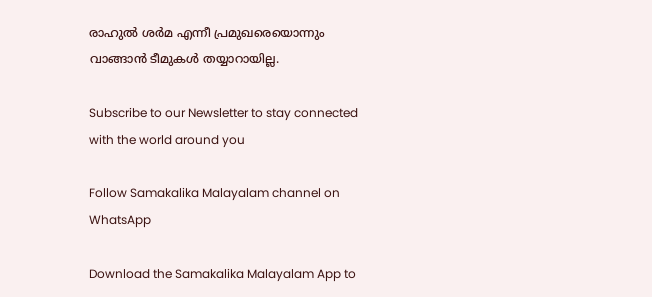രാഹുൽ ശർമ എന്നീ പ്രമുഖരെയൊന്നും വാങ്ങാൻ ടീമുകൾ തയ്യാറായില്ല.

Subscribe to our Newsletter to stay connected with the world around you

Follow Samakalika Malayalam channel on WhatsApp

Download the Samakalika Malayalam App to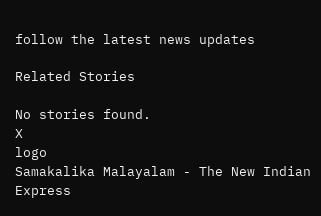follow the latest news updates

Related Stories

No stories found.
X
logo
Samakalika Malayalam - The New Indian Express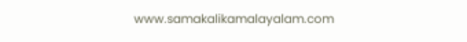www.samakalikamalayalam.com